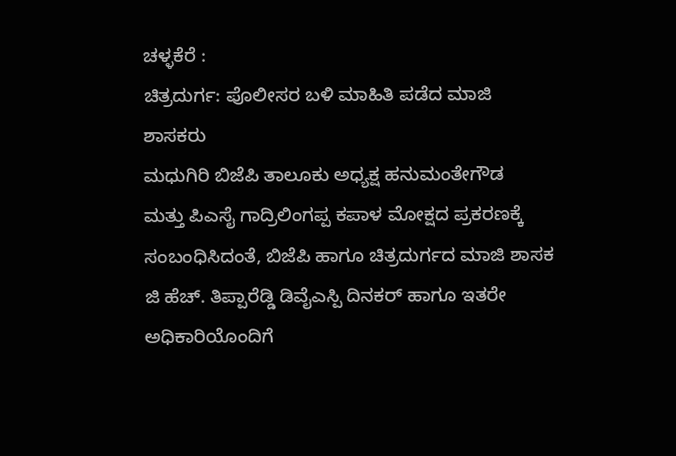ಚಳ್ಳಕೆರೆ :
ಚಿತ್ರದುರ್ಗ: ಪೊಲೀಸರ ಬಳಿ ಮಾಹಿತಿ ಪಡೆದ ಮಾಜಿ
ಶಾಸಕರು
ಮಧುಗಿರಿ ಬಿಜೆಪಿ ತಾಲೂಕು ಅಧ್ಯಕ್ಷ ಹನುಮಂತೇಗೌಡ
ಮತ್ತು ಪಿಎಸೈ ಗಾದ್ರಿಲಿಂಗಪ್ಪ ಕಪಾಳ ಮೋಕ್ಷದ ಪ್ರಕರಣಕ್ಕೆ
ಸಂಬಂಧಿಸಿದಂತೆ, ಬಿಜೆಪಿ ಹಾಗೂ ಚಿತ್ರದುರ್ಗದ ಮಾಜಿ ಶಾಸಕ
ಜಿ ಹೆಚ್. ತಿಪ್ಪಾರೆಡ್ಡಿ ಡಿವೈಎಸ್ಪಿ ದಿನಕರ್ ಹಾಗೂ ಇತರೇ
ಅಧಿಕಾರಿಯೊಂದಿಗೆ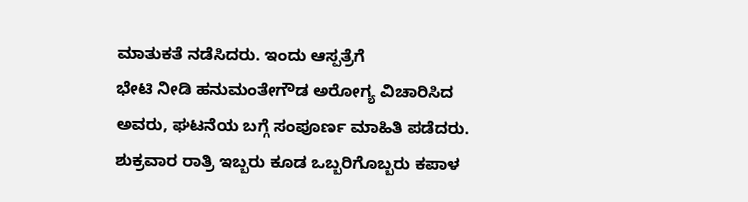ಮಾತುಕತೆ ನಡೆಸಿದರು. ಇಂದು ಆಸ್ಪತ್ರೆಗೆ
ಭೇಟಿ ನೀಡಿ ಹನುಮಂತೇಗೌಡ ಅರೋಗ್ಯ ವಿಚಾರಿಸಿದ
ಅವರು, ಘಟನೆಯ ಬಗ್ಗೆ ಸಂಪೂರ್ಣ ಮಾಹಿತಿ ಪಡೆದರು.
ಶುಕ್ರವಾರ ರಾತ್ರಿ ಇಬ್ಬರು ಕೂಡ ಒಬ್ಬರಿಗೊಬ್ಬರು ಕಪಾಳ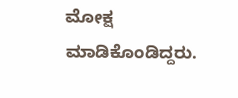ಮೋಕ್ಷ
ಮಾಡಿಕೊಂಡಿದ್ದರು.